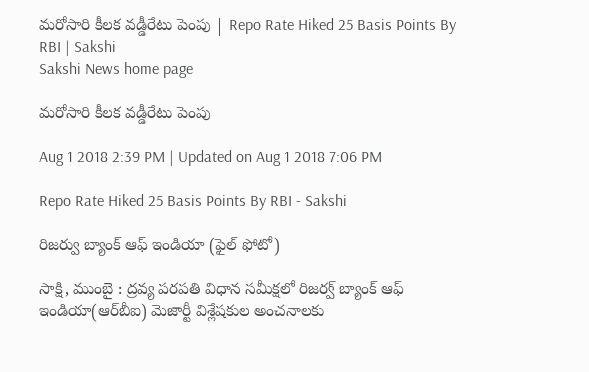మరోసారి కీలక వడ్డీరేటు పెంపు | Repo Rate Hiked 25 Basis Points By RBI | Sakshi
Sakshi News home page

మరోసారి కీలక వడ్డీరేటు పెంపు

Aug 1 2018 2:39 PM | Updated on Aug 1 2018 7:06 PM

Repo Rate Hiked 25 Basis Points By RBI - Sakshi

రిజర్వు బ్యాంక్‌ ఆఫ్‌ ఇండియా (ఫైల్‌ ఫోటో)

సాక్షి, ముంబై : ద్రవ్య పరపతి విధాన సమీక్షలో రిజర్వ్‌ బ్యాంక్‌ ఆఫ్‌ ఇండియా(ఆర్‌బీఐ) మెజార్టీ విశ్లేషకుల అంచనాలకు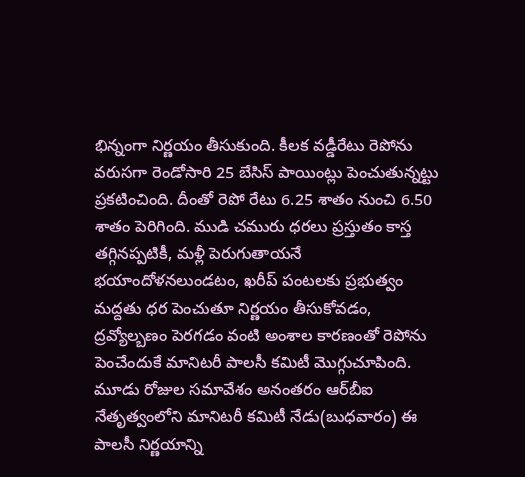భిన్నంగా నిర్ణయం తీసుకుంది. కీలక వడ్డీరేటు రెపోను వరుసగా రెండోసారి 25 బేసిస్‌ పాయింట్లు పెంచుతున్నట్టు ప్రకటించింది. దీంతో రెపో రేటు 6.25 శాతం నుంచి 6.50 శాతం పెరిగింది. ముడి చమురు ధరలు ప్రస్తుతం కాస్త తగ్గినప్పటికీ, మళ్లీ పెరుగుతాయనే భయాందోళనలుండటం, ఖరీప్‌ పంటలకు ప్రభుత్వం మద్దతు ధర పెంచుతూ నిర్ణయం తీసుకోవడం, ద్రవ్యోల్బణం పెరగడం వంటి అంశాల కారణంతో రెపోను పెంచేందుకే మానిటరీ పాలసీ కమిటీ మొగ్గుచూపింది. మూడు రోజుల సమావేశం అనంతరం ఆర్‌బీఐ నేతృత్వంలోని మానిటరీ కమిటీ నేడు(బుధవారం) ఈ పాలసీ నిర్ణయాన్ని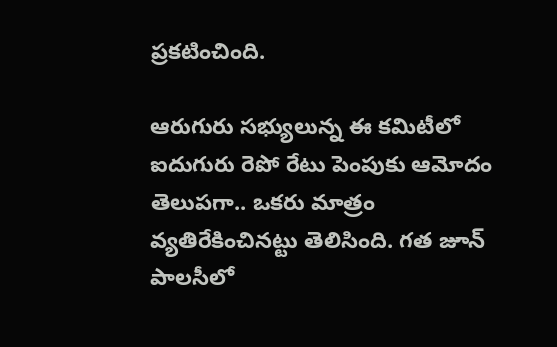ప్రకటించింది.

ఆరుగురు సభ్యులున్న ఈ కమిటీలో ఐదుగురు రెపో రేటు పెంపుకు ఆమోదం తెలుపగా.. ఒకరు మాత్రం వ్యతిరేకించినట్టు తెలిసింది. గత జూన్‌ పాలసీలో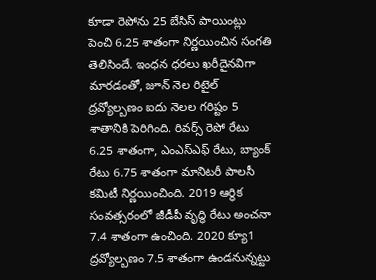కూడా రెపోను 25 బేసిస్‌ పాయింట్లు పెంచి 6.25 శాతంగా నిర్ణయించిన సంగతి తెలిసిందే. ఇంధన ధరలు ఖరీదైనవిగా మారడంతో, జూన్‌ నెల రిటైల్‌ ద్రవ్యోల్బణం ఐదు నెలల గరిష్టం 5 శాతానికి పెరిగింది. రివర్స్‌ రెపో రేటు 6.25 శాతంగా, ఎంఎస్‌ఎఫ్‌ రేటు, బ్యాంక్‌ రేటు 6.75 శాతంగా మానిటరీ పాలసీ కమిటీ నిర్ణయించింది. 2019 ఆర్థిక సంవత్సరంలో జీడీపీ వృద్ధి రేటు అంచనా 7.4 శాతంగా ఉంచింది. 2020 క్యూ1 ద్రవ్యోల్బణం 7.5 శాతంగా ఉండనున్నట్టు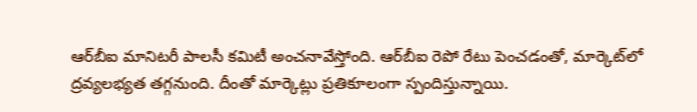ఆర్‌బీఐ మానిటరీ పాలసీ కమిటీ అంచనావేస్తోంది. ఆర్‌బీఐ రెపో రేటు పెంచడంతో, మార్కెట్‌లో ద్రవ్యలభ్యత తగ్గనుంది. దీంతో మార్కెట్లు ప్రతికూలంగా స్పందిస్తున్నాయి.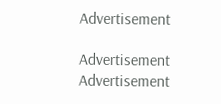Advertisement

Advertisement
Advertisement